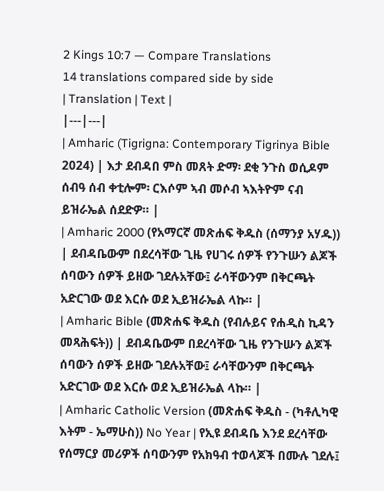2 Kings 10:7 — Compare Translations
14 translations compared side by side
| Translation | Text |
|---|---|
| Amharic (Tigrigna: Contemporary Tigrinya Bible 2024) | እታ ደብዳበ ምስ መጸት ድማ፡ ደቂ ንጉስ ወሲዶም ሰብዓ ሰብ ቀቲሎም፡ ርእሶም ኣብ መሶብ ኣእትዮም ናብ ይዝራኤል ሰደድዎ። |
| Amharic 2000 (የአማርኛ መጽሐፍ ቅዱስ (ሰማንያ አሃዱ)) | ደብዳቤውም በደረሳቸው ጊዜ የሀገሩ ሰዎች የንጉሡን ልጆች ሰባውን ሰዎች ይዘው ገደሉአቸው፤ ራሳቸውንም በቅርጫት አድርገው ወደ እርሱ ወደ ኢይዝራኤል ላኩ። |
| Amharic Bible (መጽሐፍ ቅዱስ (የብሉይና የሐዲስ ኪዳን መጻሕፍት)) | ደብዳቤውም በደረሳቸው ጊዜ የንጉሡን ልጆች ሰባውን ሰዎች ይዘው ገደሉአቸው፤ ራሳቸውንም በቅርጫት አድርገው ወደ እርሱ ወደ ኢይዝራኤል ላኩ። |
| Amharic Catholic Version (መጽሐፍ ቅዱስ - (ካቶሊካዊ እትም - ኤማሁስ)) No Year | የኢዩ ደብዳቤ እንደ ደረሳቸው የሰማርያ መሪዎች ሰባውንም የአክዓብ ተወላጆች በሙሉ ገደሉ፤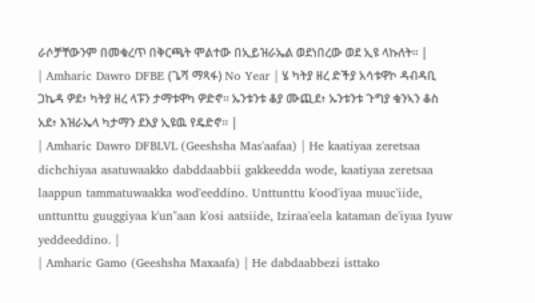ራሶቻቸውንም በመቁረጥ በቅርጫት ሞልተው በኢይዝራኤል ወደነበረው ወደ ኢዩ ላኩለት። |
| Amharic Dawro DFBE (ጌሻ ማጻፋ) No Year | ሄ ካትያ ዘረ ድችያ አሳቱዋኮ ዳብዳቢ ጋኬዳ ዎደ፥ ካትያ ዘረ ላፑን ታማቱዋካ ዎድኖ። ኡንቱንቱ ቆያ ሙጪደ፥ ኡንቱንቱ ጉግያ ቁንኣን ቆስ አደ፥ እዝራኤላ ካታማን ደእያ ኢዩዉ የዴድኖ። |
| Amharic Dawro DFBLVL (Geeshsha Mas'aafaa) | He kaatiyaa zeretsaa dichchiyaa asatuwaakko dabddaabbii gakkeedda wode, kaatiyaa zeretsaa laappun tammatuwaakka wod'eeddino. Unttunttu k'ood'iyaa muuc'iide, unttunttu guuggiyaa k'un"aan k'osi aatsiide, Iziraa'eela kataman de'iyaa Iyuw yeddeeddino. |
| Amharic Gamo (Geeshsha Maxaafa) | He dabdaabbezi isttako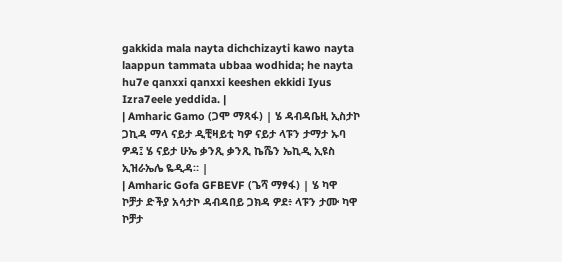gakkida mala nayta dichchizayti kawo nayta laappun tammata ubbaa wodhida; he nayta hu7e qanxxi qanxxi keeshen ekkidi Iyus Izra7eele yeddida. |
| Amharic Gamo (ጋሞ ማጻፋ) | ሄ ዳብዳቤዚ ኢስታኮ ጋኪዳ ማላ ናይታ ዲቺዛይቲ ካዎ ናይታ ላፑን ታማታ ኡባ ዎዳ፤ ሄ ናይታ ሁኤ ቃንጺ ቃንጺ ኬሼን ኤኪዲ ኢዩስ ኢዝራኤሌ ዬዲዳ። |
| Amharic Gofa GFBEVF (ጌሻ ማፃፋ) | ሄ ካዋ ኮቻታ ድችያ አሳታኮ ዳብዳበይ ጋክዳ ዎደ፥ ላፑን ታሙ ካዋ ኮቻታ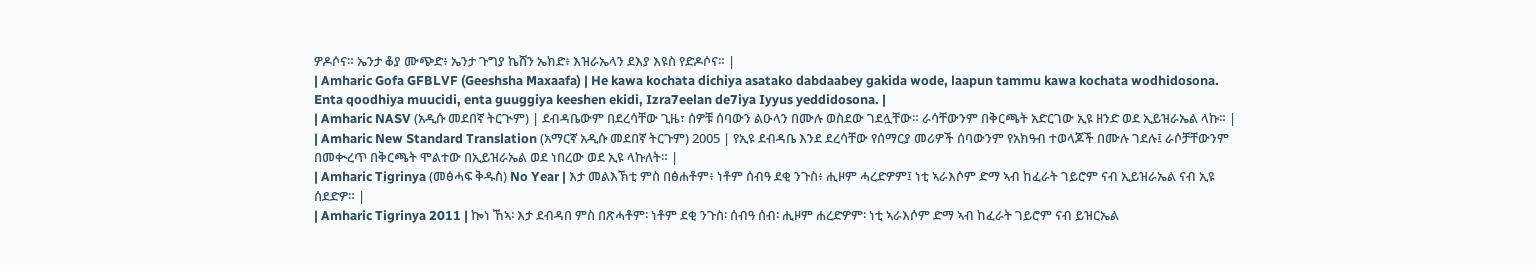ዎዶሶና። ኤንታ ቆያ ሙጭድ፥ ኤንታ ጉግያ ኬሸን ኤክድ፥ እዝራኤላን ደእያ እዩስ የድዶሶና። |
| Amharic Gofa GFBLVF (Geeshsha Maxaafa) | He kawa kochata dichiya asatako dabdaabey gakida wode, laapun tammu kawa kochata wodhidosona. Enta qoodhiya muucidi, enta guuggiya keeshen ekidi, Izra7eelan de7iya Iyyus yeddidosona. |
| Amharic NASV (አዲሱ መደበኛ ትርጒም) | ደብዳቤውም በደረሳቸው ጊዜ፣ ሰዎቹ ሰባውን ልዑላን በሙሉ ወስደው ገደሏቸው። ራሳቸውንም በቅርጫት አድርገው ኢዩ ዘንድ ወደ ኢይዝራኤል ላኩ። |
| Amharic New Standard Translation (አማርኛ አዲሱ መደበኛ ትርጉም) 2005 | የኢዩ ደብዳቤ እንደ ደረሳቸው የሰማርያ መሪዎች ሰባውንም የአክዓብ ተወላጆች በሙሉ ገደሉ፤ ራሶቻቸውንም በመቊረጥ በቅርጫት ሞልተው በኢይዝራኤል ወደ ነበረው ወደ ኢዩ ላኩለት። |
| Amharic Tigrinya (መፅሓፍ ቅዱስ) No Year | እታ መልእኽቲ ምስ በፅሐቶም፥ ነቶም ሰብዓ ደቂ ንጉስ፥ ሒዞም ሓረድዎም፤ ነቲ ኣራእሶም ድማ ኣብ ከፈራት ገይሮም ናብ ኢይዝራኤል ናብ ኢዩ ሰደድዎ። |
| Amharic Tigrinya 2011 | ኰነ ኸኣ፡ እታ ደብዳበ ምስ በጽሓቶም፡ ነቶም ደቂ ንጉስ፡ ሰብዓ ሰብ፡ ሒዞም ሐረድዎም፡ ነቲ ኣራእሶም ድማ ኣብ ከፈራት ገይሮም ናብ ይዝርኤል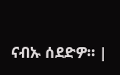ናብኡ ሰደድዎ። |